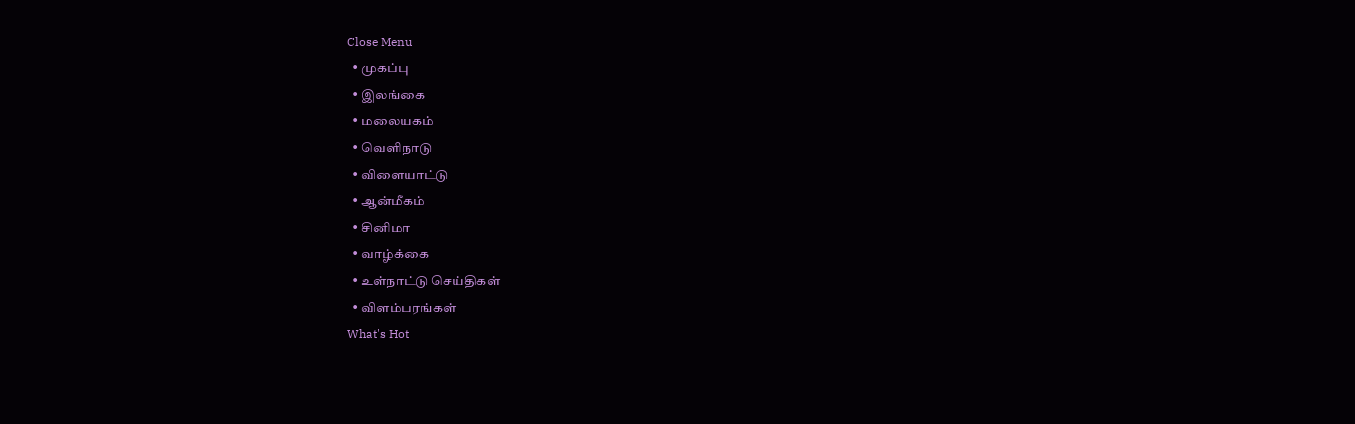Close Menu
  • முகப்பு
  • இலங்கை
  • மலையகம்
  • வெளிநாடு
  • விளையாட்டு
  • ஆன்மீகம்
  • சினிமா
  • வாழ்க்கை
  • உள்நாட்டு செய்திகள்
  • விளம்பரங்கள்
What's Hot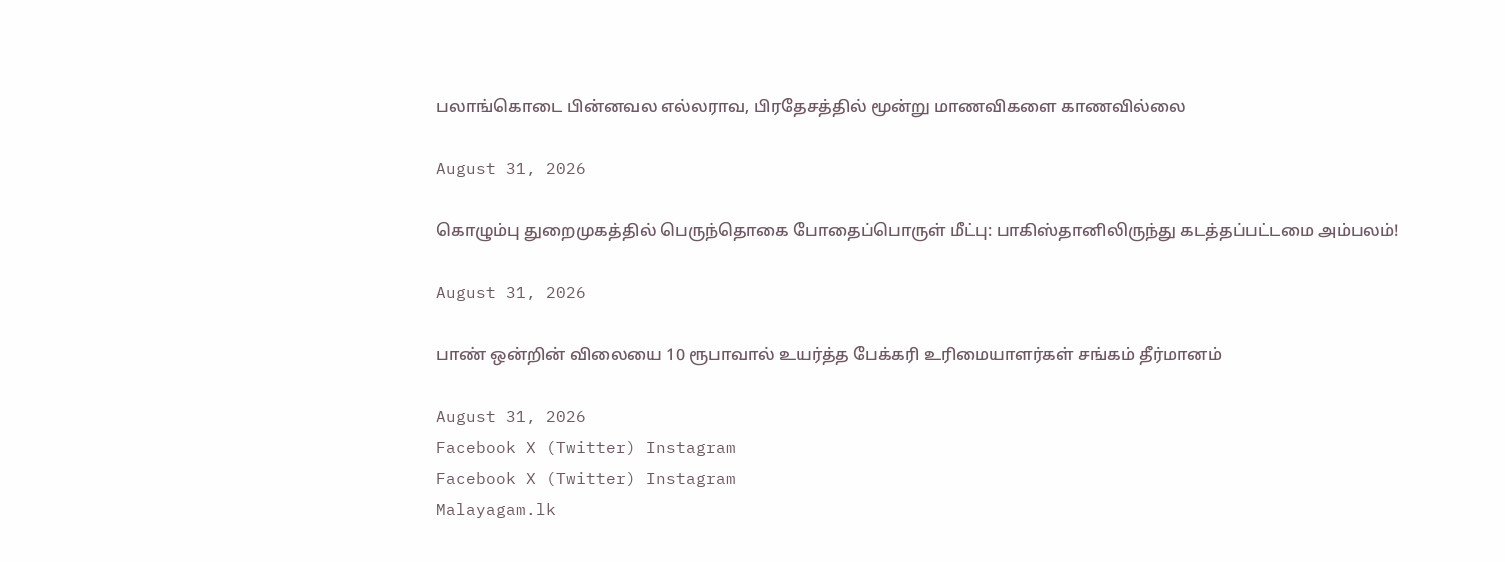பலாங்கொடை பின்னவல எல்லராவ, பிரதேசத்தில் மூன்று மாணவிகளை காணவில்லை

August 31, 2026

கொழும்பு துறைமுகத்தில் பெருந்தொகை போதைப்பொருள் மீட்பு: பாகிஸ்தானிலிருந்து கடத்தப்பட்டமை அம்பலம்!

August 31, 2026

பாண் ஒன்றின் விலையை 10 ரூபாவால் உயர்த்த பேக்கரி உரிமையாளர்கள் சங்கம் தீர்மானம்

August 31, 2026
Facebook X (Twitter) Instagram
Facebook X (Twitter) Instagram
Malayagam.lk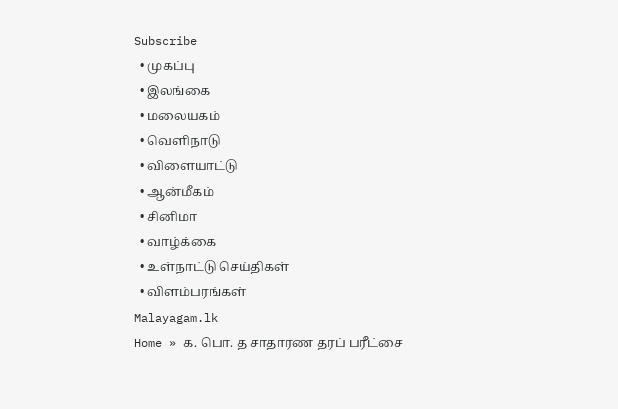Subscribe
  • முகப்பு
  • இலங்கை
  • மலையகம்
  • வெளிநாடு
  • விளையாட்டு
  • ஆன்மீகம்
  • சினிமா
  • வாழ்க்கை
  • உள்நாட்டு செய்திகள்
  • விளம்பரங்கள்
Malayagam.lk
Home » க. பொ. த சாதாரண தரப் பரீட்சை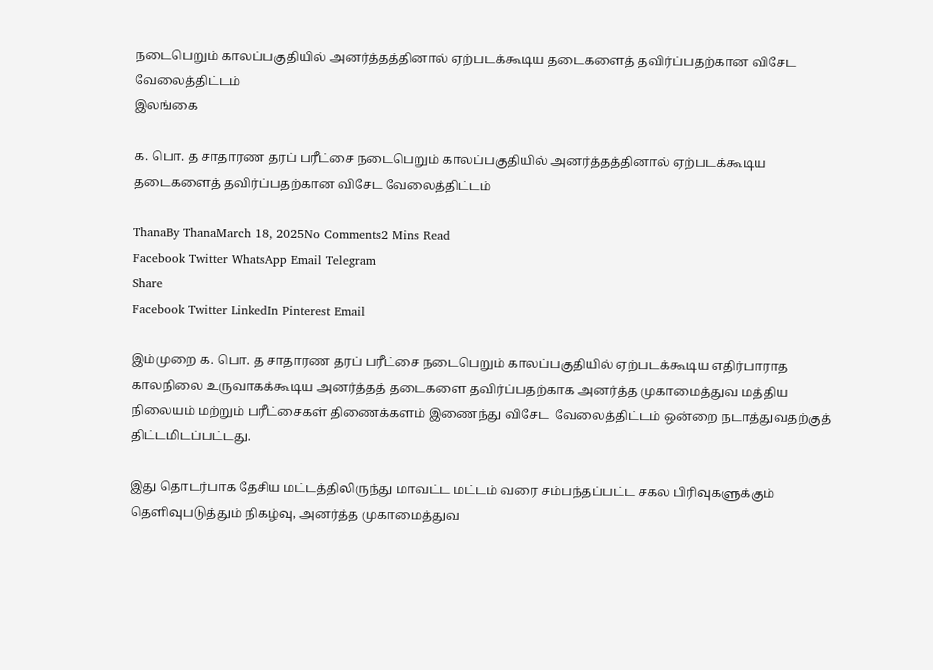நடைபெறும் காலப்பகுதியில் அனர்த்தத்தினால் ஏற்படக்கூடிய தடைகளைத் தவிர்ப்பதற்கான விசேட வேலைத்திட்டம்
இலங்கை

க. பொ. த சாதாரண தரப் பரீட்சை நடைபெறும் காலப்பகுதியில் அனர்த்தத்தினால் ஏற்படக்கூடிய தடைகளைத் தவிர்ப்பதற்கான விசேட வேலைத்திட்டம்

ThanaBy ThanaMarch 18, 2025No Comments2 Mins Read
Facebook Twitter WhatsApp Email Telegram
Share
Facebook Twitter LinkedIn Pinterest Email

இம்முறை க. பொ. த சாதாரண தரப் பரீட்சை நடைபெறும் காலப்பகுதியில் ஏற்படக்கூடிய எதிர்பாராத காலநிலை உருவாகக்கூடிய அனர்த்தத் தடைகளை தவிர்ப்பதற்காக அனர்த்த முகாமைத்துவ மத்திய நிலையம் மற்றும் பரீட்சைகள் திணைக்களம் இணைந்து விசேட  வேலைத்திட்டம் ஒன்றை நடாத்துவதற்குத் திட்டமிடப்பட்டது.

இது தொடர்பாக தேசிய மட்டத்திலிருந்து மாவட்ட மட்டம் வரை சம்பந்தப்பட்ட சகல பிரிவுகளுக்கும் தெளிவுபடுத்தும் நிகழ்வு, அனர்த்த முகாமைத்துவ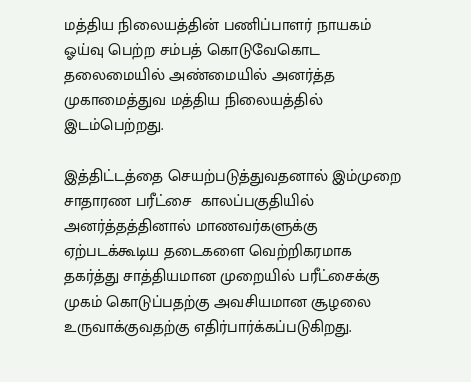மத்திய நிலையத்தின் பணிப்பாளர் நாயகம் ஓய்வு பெற்ற சம்பத் கொடுவேகொட தலைமையில் அண்மையில் அனர்த்த முகாமைத்துவ மத்திய நிலையத்தில் இடம்பெற்றது.

இத்திட்டத்தை செயற்படுத்துவதனால் இம்முறை சாதாரண பரீட்சை  காலப்பகுதியில் அனர்த்தத்தினால் மாணவர்களுக்கு ஏற்படக்கூடிய தடைகளை வெற்றிகரமாக தகர்த்து சாத்தியமான முறையில் பரீட்சைக்கு முகம் கொடுப்பதற்கு அவசியமான சூழலை உருவாக்குவதற்கு எதிர்பார்க்கப்படுகிறது.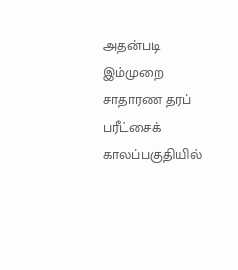அதன்படி இம்முறை சாதாரண தரப் பரீட்சைக் காலப்பகுதியில்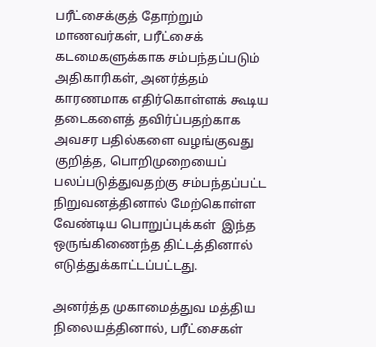பரீட்சைக்குத் தோற்றும் மாணவர்கள், பரீட்சைக் கடமைகளுக்காக சம்பந்தப்படும் அதிகாரிகள், அனர்த்தம் காரணமாக எதிர்கொள்ளக் கூடிய தடைகளைத் தவிர்ப்பதற்காக அவசர பதில்களை வழங்குவது குறித்த, பொறிமுறையைப்  பலப்படுத்துவதற்கு சம்பந்தப்பட்ட நிறுவனத்தினால் மேற்கொள்ள வேண்டிய பொறுப்புக்கள்  இந்த ஒருங்கிணைந்த திட்டத்தினால் எடுத்துக்காட்டப்பட்டது.

அனர்த்த முகாமைத்துவ மத்திய நிலையத்தினால், பரீட்சைகள்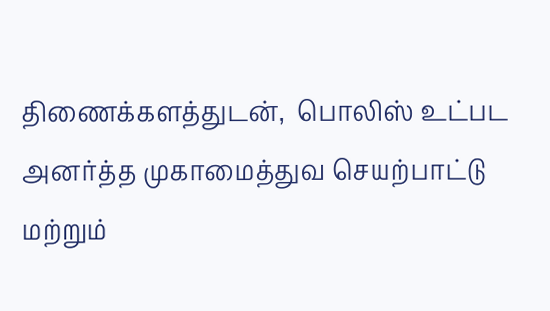திணைக்களத்துடன்,  பொலிஸ் உட்பட அனர்த்த முகாமைத்துவ செயற்பாட்டு மற்றும்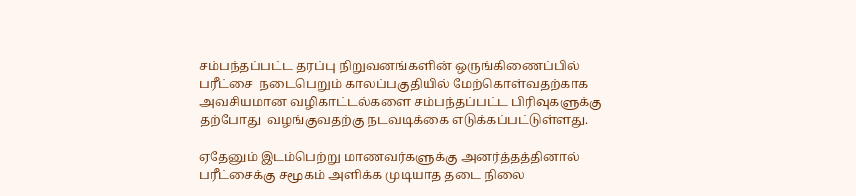சம்பந்தப்பட்ட தரப்பு நிறுவனங்களின் ஒருங்கிணைப்பில் பரீட்சை  நடைபெறும் காலப்பகுதியில் மேற்கொள்வதற்காக அவசியமான வழிகாட்டல்களை சம்பந்தப்பட்ட பிரிவுகளுக்கு தற்போது  வழங்குவதற்கு நடவடிக்கை எடுக்கப்பட்டுள்ளது.

ஏதேனும் இடம்பெற்று மாணவர்களுக்கு அனர்த்தத்தினால் பரீட்சைக்கு சமூகம் அளிக்க முடியாத தடை நிலை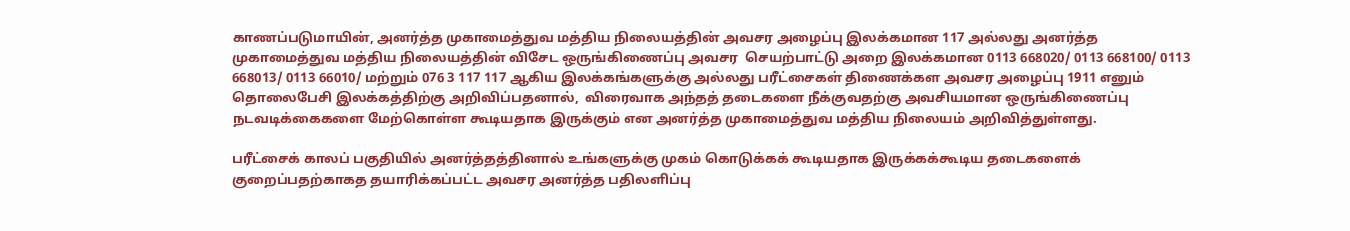காணப்படுமாயின், அனர்த்த முகாமைத்துவ மத்திய நிலையத்தின் அவசர அழைப்பு இலக்கமான 117 அல்லது அனர்த்த முகாமைத்துவ மத்திய நிலையத்தின் விசேட ஒருங்கிணைப்பு அவசர  செயற்பாட்டு அறை இலக்கமான 0113 668020/ 0113 668100/ 0113 668013/ 0113 66010/ மற்றும் 076 3 117 117 ஆகிய இலக்கங்களுக்கு அல்லது பரீட்சைகள் திணைக்கள அவசர அழைப்பு 1911 எனும் தொலைபேசி இலக்கத்திற்கு அறிவிப்பதனால்,  விரைவாக அந்தத் தடைகளை நீக்குவதற்கு அவசியமான ஒருங்கிணைப்பு நடவடிக்கைகளை மேற்கொள்ள கூடியதாக இருக்கும் என அனர்த்த முகாமைத்துவ மத்திய நிலையம் அறிவித்துள்ளது.

பரீட்சைக் காலப் பகுதியில் அனர்த்தத்தினால் உங்களுக்கு முகம் கொடுக்கக் கூடியதாக இருக்கக்கூடிய தடைகளைக் குறைப்பதற்காகத தயாரிக்கப்பட்ட அவசர அனர்த்த பதிலளிப்பு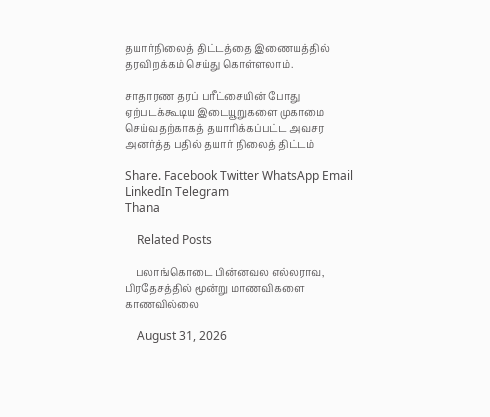தயார்நிலைத் திட்டத்தை இணையத்தில் தரவிறக்கம் செய்து கொள்ளலாம்.

சாதாரண தரப் பரீட்சையின் போது ஏற்படக்கூடிய இடையூறுகளை முகாமை செய்வதற்காகத் தயாரிக்கப்பட்ட அவசர அனர்த்த பதில் தயார் நிலைத் திட்டம்

Share. Facebook Twitter WhatsApp Email LinkedIn Telegram
Thana

    Related Posts

    பலாங்கொடை பின்னவல எல்லராவ, பிரதேசத்தில் மூன்று மாணவிகளை காணவில்லை

    August 31, 2026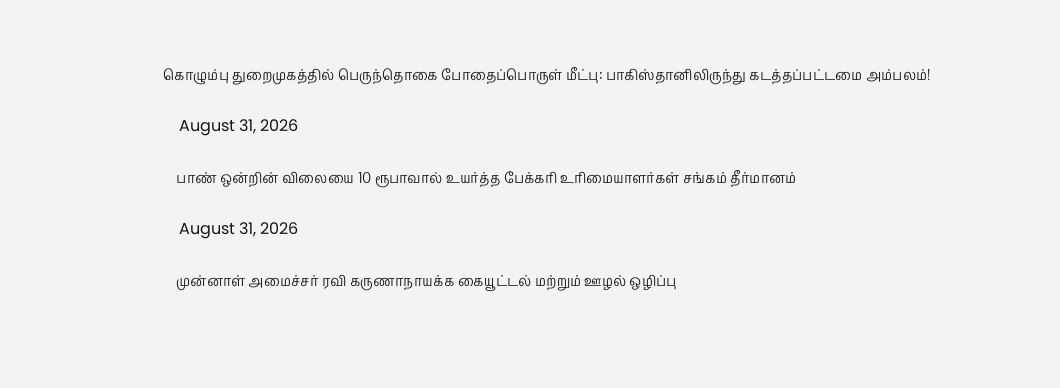கொழும்பு துறைமுகத்தில் பெருந்தொகை போதைப்பொருள் மீட்பு: பாகிஸ்தானிலிருந்து கடத்தப்பட்டமை அம்பலம்!

    August 31, 2026

    பாண் ஒன்றின் விலையை 10 ரூபாவால் உயர்த்த பேக்கரி உரிமையாளர்கள் சங்கம் தீர்மானம்

    August 31, 2026

    முன்னாள் அமைச்சர் ரவி கருணாநாயக்க கையூட்டல் மற்றும் ஊழல் ஒழிப்பு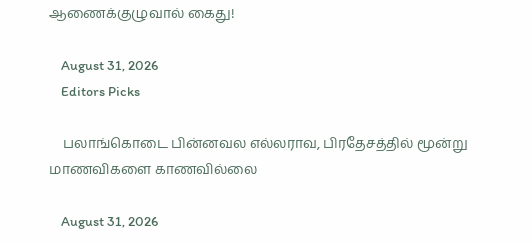ஆணைக்குழுவால் கைது!

    August 31, 2026
    Editors Picks

    பலாங்கொடை பின்னவல எல்லராவ, பிரதேசத்தில் மூன்று மாணவிகளை காணவில்லை

    August 31, 2026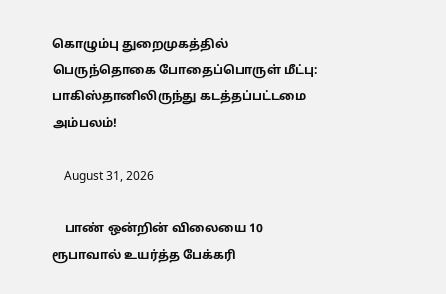கொழும்பு துறைமுகத்தில் பெருந்தொகை போதைப்பொருள் மீட்பு: பாகிஸ்தானிலிருந்து கடத்தப்பட்டமை அம்பலம்!

    August 31, 2026

    பாண் ஒன்றின் விலையை 10 ரூபாவால் உயர்த்த பேக்கரி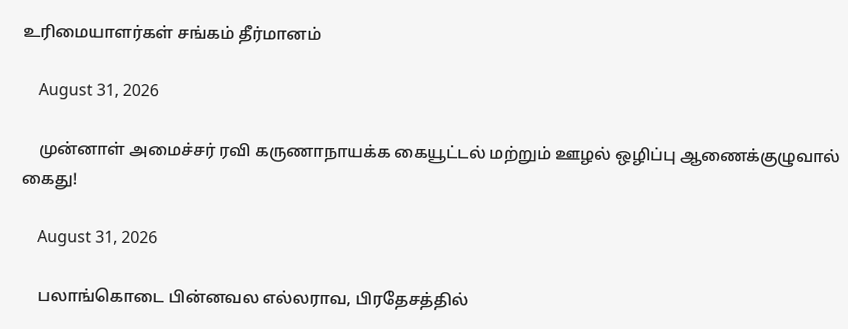உரிமையாளர்கள் சங்கம் தீர்மானம்

    August 31, 2026

    முன்னாள் அமைச்சர் ரவி கருணாநாயக்க கையூட்டல் மற்றும் ஊழல் ஒழிப்பு ஆணைக்குழுவால் கைது!

    August 31, 2026

    பலாங்கொடை பின்னவல எல்லராவ, பிரதேசத்தில்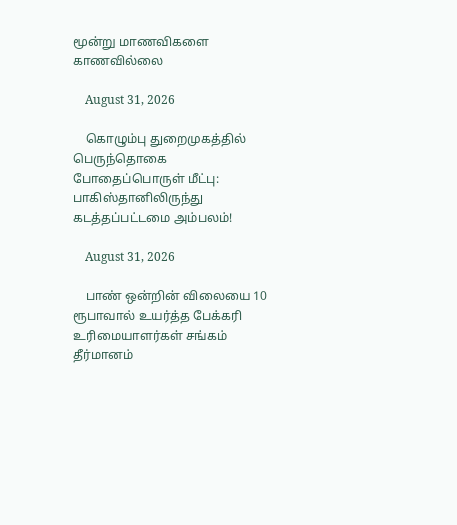மூன்று மாணவிகளை காணவில்லை

    August 31, 2026

    கொழும்பு துறைமுகத்தில் பெருந்தொகை போதைப்பொருள் மீட்பு: பாகிஸ்தானிலிருந்து கடத்தப்பட்டமை அம்பலம்!

    August 31, 2026

    பாண் ஒன்றின் விலையை 10 ரூபாவால் உயர்த்த பேக்கரி உரிமையாளர்கள் சங்கம் தீர்மானம்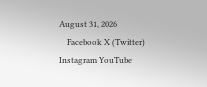August 31, 2026
    Facebook X (Twitter) Instagram YouTube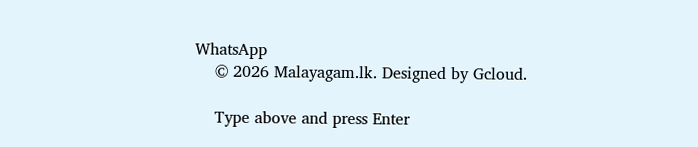WhatsApp
    © 2026 Malayagam.lk. Designed by Gcloud.

    Type above and press Enter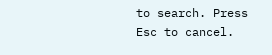to search. Press Esc to cancel.